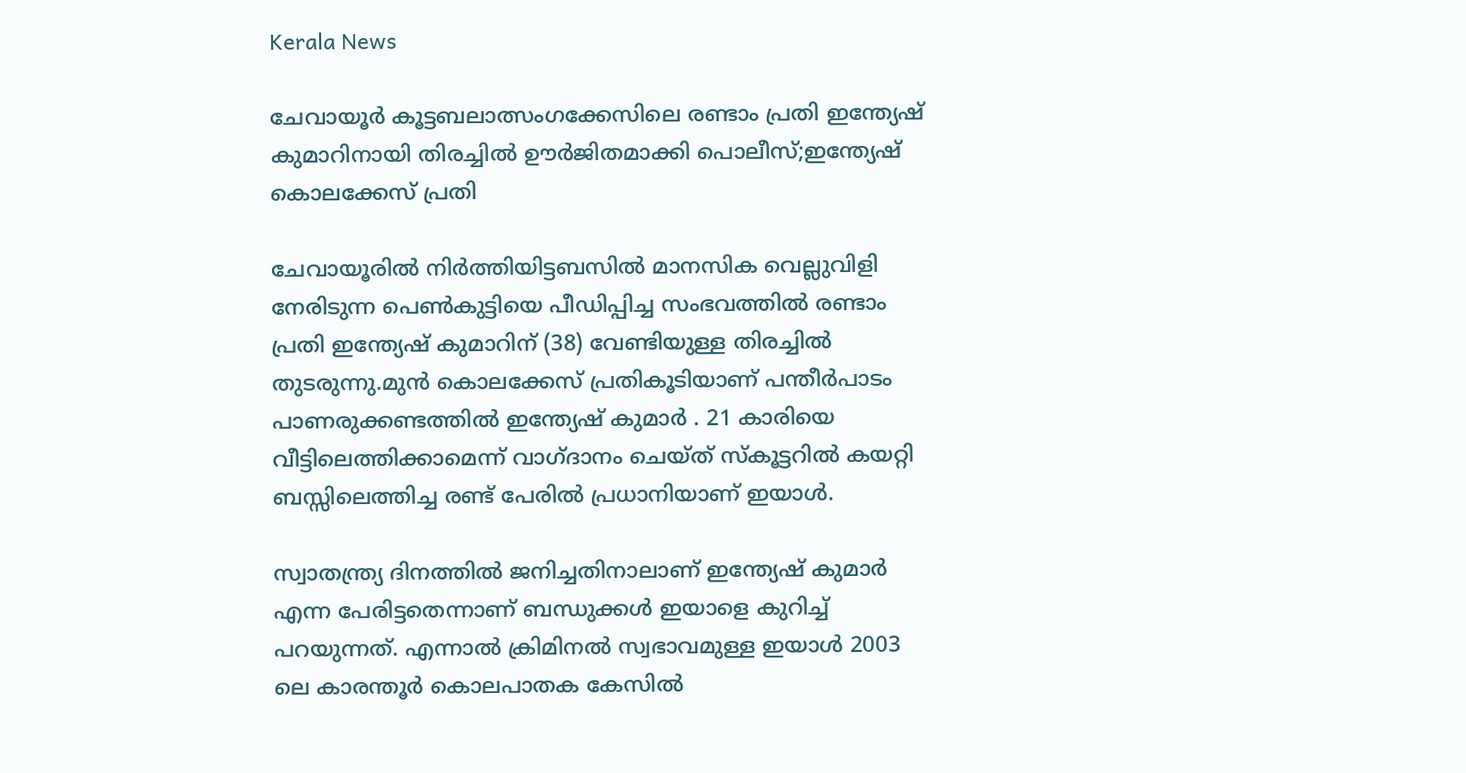Kerala News

ചേവായൂര്‍ കൂട്ടബലാത്സംഗക്കേസിലെ രണ്ടാം പ്രതി ഇന്ത്യേഷ് കുമാറിനായി തിരച്ചിൽ ഊർജിതമാക്കി പൊലീസ്;ഇന്ത്യേഷ് കൊലക്കേസ് പ്രതി

ചേവായൂരിൽ നിർത്തിയിട്ടബസിൽ മാനസിക വെല്ലുവിളി നേരിടുന്ന പെണ്‍കുട്ടിയെ പീഡിപ്പിച്ച സംഭവത്തില്‍ രണ്ടാം പ്രതി ഇന്ത്യേഷ് കുമാറിന് (38) വേണ്ടിയുള്ള തിരച്ചില്‍ തുടരുന്നു.മുന്‍ കൊലക്കേസ് പ്രതികൂടിയാണ് പന്തീര്‍പാടം പാണരുക്കണ്ടത്തില്‍ ഇന്ത്യേഷ് കുമാർ . 21 കാരിയെ വീട്ടിലെത്തിക്കാമെന്ന് വാഗ്ദാനം ചെയ്ത് സ്‌കൂട്ടറില്‍ കയറ്റി ബസ്സിലെത്തിച്ച രണ്ട് പേരില്‍ പ്രധാനിയാണ് ഇയാള്‍.

സ്വാതന്ത്ര്യ ദിനത്തില്‍ ജനിച്ചതിനാലാണ് ഇന്ത്യേഷ് കുമാര്‍ എന്ന പേരിട്ടതെന്നാണ് ബന്ധുക്കള്‍ ഇയാളെ കുറിച്ച് പറയുന്നത്. എന്നാല്‍ ക്രിമിനല്‍ സ്വഭാവമുള്ള ഇയാള്‍ 2003 ലെ കാരന്തൂര്‍ കൊലപാതക കേസില്‍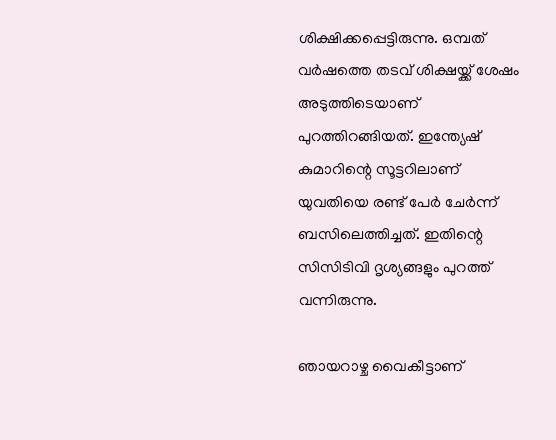ശിക്ഷിക്കപ്പെട്ടിരുന്നു. ഒമ്പത് വര്‍ഷത്തെ തടവ് ശിക്ഷയ്ക്ക് ശേഷം അടുത്തിടെയാണ് പുറത്തിറങ്ങിയത്. ഇന്ത്യേഷ് കുമാറിന്റെ സൂട്ടറിലാണ് യുവതിയെ രണ്ട് പേര്‍ ചേര്‍ന്ന് ബസിലെത്തിച്ചത്. ഇതിന്റെ സിസിടിവി ദൃശ്യങ്ങളും പുറത്ത് വന്നിരുന്നു.

ഞായറാഴ്ച വൈകീട്ടാണ്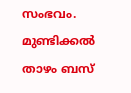സംഭവം. മുണ്ടിക്കല്‍ താഴം ബസ്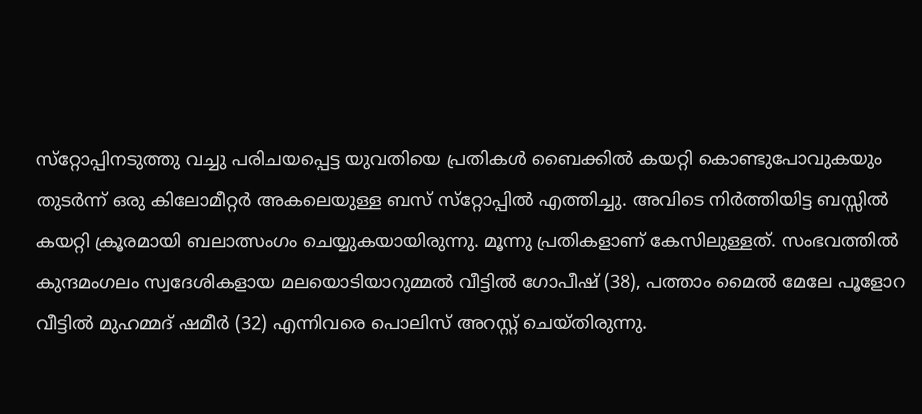സ്‌റ്റോപ്പിനടുത്തു വച്ചു പരിചയപ്പെട്ട യുവതിയെ പ്രതികള്‍ ബൈക്കില്‍ കയറ്റി കൊണ്ടുപോവുകയും തുടര്‍ന്ന് ഒരു കിലോമീറ്റര്‍ അകലെയുള്ള ബസ് സ്‌റ്റോപ്പില്‍ എത്തിച്ചു. അവിടെ നിര്‍ത്തിയിട്ട ബസ്സില്‍ കയറ്റി ക്രൂരമായി ബലാത്സംഗം ചെയ്യുകയായിരുന്നു. മൂന്നു പ്രതികളാണ് കേസിലുള്ളത്. സംഭവത്തില്‍ കുന്ദമംഗലം സ്വദേശികളായ മലയൊടിയാറുമ്മല്‍ വീട്ടില്‍ ഗോപീഷ് (38), പത്താം മൈല്‍ മേലേ പൂളോറ വീട്ടില്‍ മുഹമ്മദ് ഷമീര്‍ (32) എന്നിവരെ പൊലിസ് അറസ്റ്റ് ചെയ്തിരുന്നു.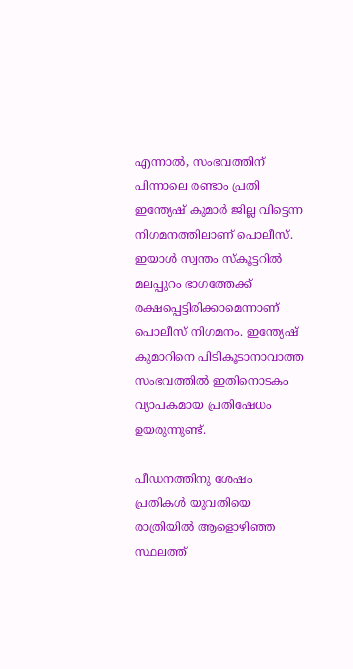എന്നാല്‍, സംഭവത്തിന് പിന്നാലെ രണ്ടാം പ്രതി ഇന്ത്യേഷ് കുമാര്‍ ജില്ല വിട്ടെന്ന നിഗമനത്തിലാണ് പൊലീസ്. ഇയാള്‍ സ്വന്തം സ്‌കൂട്ടറില്‍ മലപ്പുറം ഭാഗത്തേക്ക് രക്ഷപ്പെട്ടിരിക്കാമെന്നാണ് പൊലീസ് നിഗമനം. ഇന്ത്യേഷ് കുമാറിനെ പിടികൂടാനാവാത്ത സംഭവത്തില്‍ ഇതിനൊടകം വ്യാപകമായ പ്രതിഷേധം ഉയരുന്നുണ്ട്.

പീഡനത്തിനു ശേഷം പ്രതികള്‍ യുവതിയെ രാത്രിയില്‍ ആളൊഴിഞ്ഞ സ്ഥലത്ത്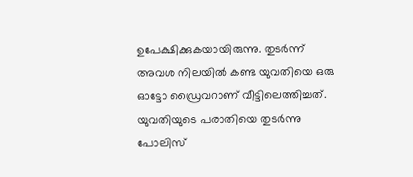ഉപേക്ഷിക്കുകയായിരുന്നു. തുടര്‍ന്ന് അവശ നിലയില്‍ കണ്ട യുവതിയെ ഒരു ഓട്ടോ ഡ്രൈവറാണ് വീട്ടിലെത്തിച്ചത്. യുവതിയുടെ പരാതിയെ തുടര്‍ന്നു പോലിസ്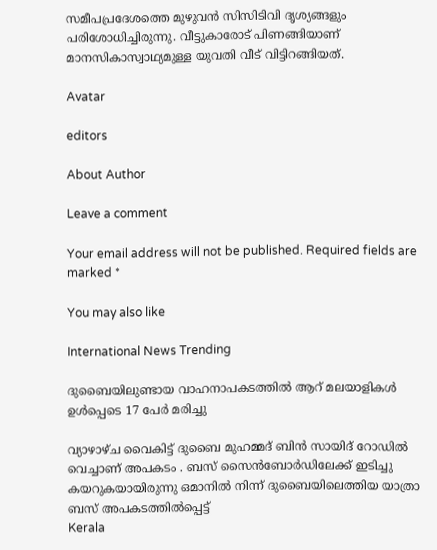സമീപപ്രദേശത്തെ മുഴുവന്‍ സിസിടിവി ദൃശ്യങ്ങളും പരിശോധിച്ചിരുന്നു. വീട്ടുകാരോട് പിണങ്ങിയാണ് മാനസികാസ്വാഥ്യമുള്ള യുവതി വീട് വിട്ടിറങ്ങിയത്.

Avatar

editors

About Author

Leave a comment

Your email address will not be published. Required fields are marked *

You may also like

International News Trending

ദുബൈയിലുണ്ടായ വാഹനാപകടത്തില്‍ ആറ് മലയാളികള്‍ ഉള്‍പ്പെടെ 17 പേര്‍ മരിച്ചു

വ്യാഴാഴ്ച വൈകിട്ട് ദുബൈ മുഹമ്മദ് ബിൻ സായിദ് റോഡിൽ വെച്ചാണ് അപകടം . ബസ് സൈൻബോർഡിലേക്ക് ഇടിച്ചു കയറുകയായിരുന്നു ഒമാനിൽ നിന്ന് ദുബൈയിലെത്തിയ യാത്രാ ബസ് അപകടത്തിൽപ്പെട്ട്
Kerala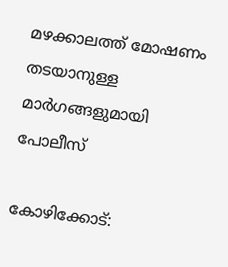മഴക്കാലത്ത് മോഷണം തടയാനുള്ള മാര്‍ഗങ്ങളുമായി പോലീസ്‌

കോഴിക്കോട്: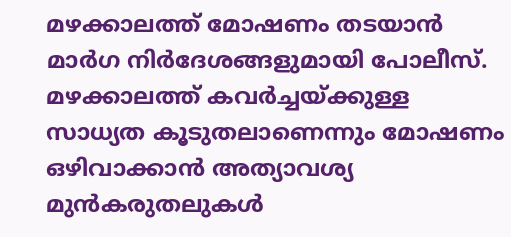മഴക്കാലത്ത് മോഷണം തടയാന്‍ മാര്‍ഗ നിര്‍ദേശങ്ങളുമായി പോലീസ്. മഴക്കാലത്ത് കവര്‍ച്ചയ്ക്കുള്ള സാധ്യത കൂടുതലാണെന്നും മോഷണം ഒഴിവാക്കാന്‍ അത്യാവശ്യ മുന്‍കരുതലുകള്‍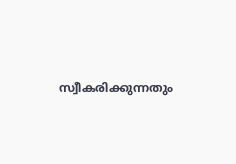സ്വീകരിക്കുന്നതും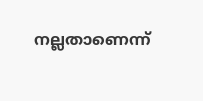നല്ലതാണെന്ന്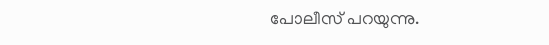പോലീസ് പറയുന്നു.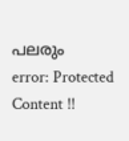പലരും
error: Protected Content !!